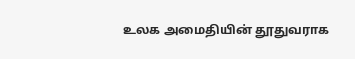உலக அமைதியின் தூதுவராக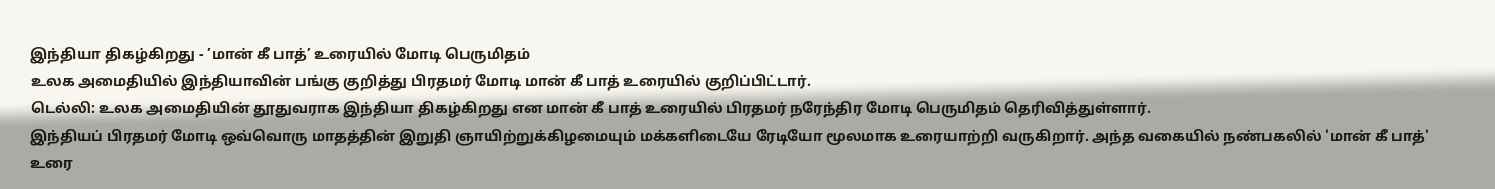இந்தியா திகழ்கிறது - ’மான் கீ பாத்’ உரையில் மோடி பெருமிதம்
உலக அமைதியில் இந்தியாவின் பங்கு குறித்து பிரதமர் மோடி மான் கீ பாத் உரையில் குறிப்பிட்டார்.
டெல்லி: உலக அமைதியின் தூதுவராக இந்தியா திகழ்கிறது என மான் கீ பாத் உரையில் பிரதமர் நரேந்திர மோடி பெருமிதம் தெரிவித்துள்ளார்.
இந்தியப் பிரதமர் மோடி ஒவ்வொரு மாதத்தின் இறுதி ஞாயிற்றுக்கிழமையும் மக்களிடையே ரேடியோ மூலமாக உரையாற்றி வருகிறார். அந்த வகையில் நண்பகலில் 'மான் கீ பாத்' உரை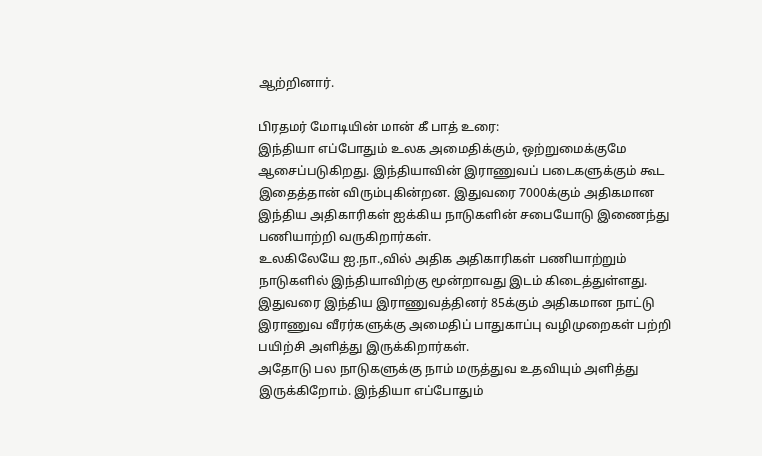ஆற்றினார்.

பிரதமர் மோடியின் மான் கீ பாத் உரை:
இந்தியா எப்போதும் உலக அமைதிக்கும், ஒற்றுமைக்குமே ஆசைப்படுகிறது. இந்தியாவின் இராணுவப் படைகளுக்கும் கூட இதைத்தான் விரும்புகின்றன. இதுவரை 7000க்கும் அதிகமான இந்திய அதிகாரிகள் ஐக்கிய நாடுகளின் சபையோடு இணைந்து பணியாற்றி வருகிறார்கள்.
உலகிலேயே ஐ.நா.,வில் அதிக அதிகாரிகள் பணியாற்றும் நாடுகளில் இந்தியாவிற்கு மூன்றாவது இடம் கிடைத்துள்ளது. இதுவரை இந்திய இராணுவத்தினர் 85க்கும் அதிகமான நாட்டு இராணுவ வீரர்களுக்கு அமைதிப் பாதுகாப்பு வழிமுறைகள் பற்றி பயிற்சி அளித்து இருக்கிறார்கள்.
அதோடு பல நாடுகளுக்கு நாம் மருத்துவ உதவியும் அளித்து இருக்கிறோம். இந்தியா எப்போதும்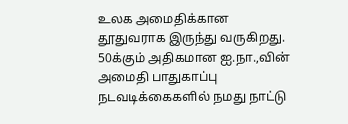உலக அமைதிக்கான தூதுவராக இருந்து வருகிறது.
50க்கும் அதிகமான ஐ.நா.,வின் அமைதி பாதுகாப்பு நடவடிக்கைகளில் நமது நாட்டு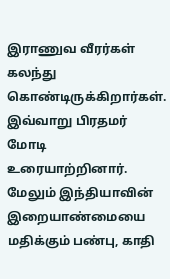இராணுவ வீரர்கள் கலந்து கொண்டிருக்கிறார்கள். இவ்வாறு பிரதமர் மோடி உரையாற்றினார்.
மேலும் இந்தியாவின் இறையாண்மையை மதிக்கும் பண்பு, காதி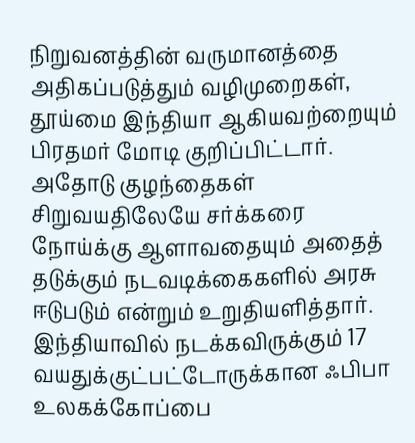நிறுவனத்தின் வருமானத்தை அதிகப்படுத்தும் வழிமுறைகள், தூய்மை இந்தியா ஆகியவற்றையும் பிரதமர் மோடி குறிப்பிட்டார். அதோடு குழந்தைகள் சிறுவயதிலேயே சர்க்கரை நோய்க்கு ஆளாவதையும் அதைத் தடுக்கும் நடவடிக்கைகளில் அரசு ஈடுபடும் என்றும் உறுதியளித்தார். இந்தியாவில் நடக்கவிருக்கும் 17 வயதுக்குட்பட்டோருக்கான ஃபிபா உலகக்கோப்பை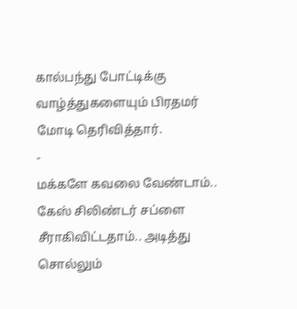கால்பந்து போட்டிக்கு வாழ்த்துகளையும் பிரதமர் மோடி தெரிவித்தார்.
-
மக்களே கவலை வேண்டாம்.. கேஸ் சிலிண்டர் சப்ளை சீராகிவிட்டதாம்.. அடித்து சொல்லும்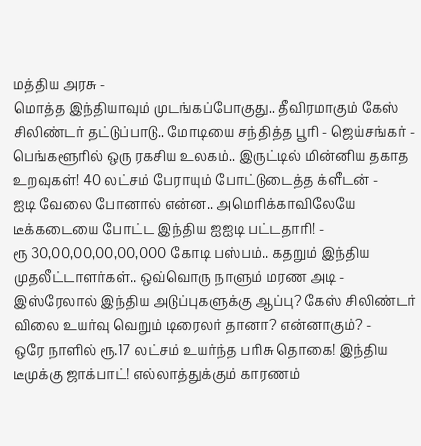மத்திய அரசு -
மொத்த இந்தியாவும் முடங்கப்போகுது.. தீவிரமாகும் கேஸ் சிலிண்டர் தட்டுப்பாடு.. மோடியை சந்தித்த பூரி - ஜெய்சங்கர் -
பெங்களூரில் ஒரு ரகசிய உலகம்.. இருட்டில் மின்னிய தகாத உறவுகள்! 40 லட்சம் பேராயும் போட்டுடைத்த க்ளீடன் -
ஐடி வேலை போனால் என்ன.. அமெரிக்காவிலேயே டீக்கடையை போட்ட இந்திய ஐஐடி பட்டதாரி! -
ரூ 30,00,00,00,00,000 கோடி பஸ்பம்.. கதறும் இந்திய முதலீட்டாளர்கள்.. ஒவ்வொரு நாளும் மரண அடி -
இஸ்ரேலால் இந்திய அடுப்புகளுக்கு ஆப்பு? கேஸ் சிலிண்டர் விலை உயர்வு வெறும் டிரைலர் தானா? என்னாகும்? -
ஒரே நாளில் ரூ.17 லட்சம் உயர்ந்த பரிசு தொகை! இந்திய டீமுக்கு ஜாக்பாட்! எல்லாத்துக்கும் காரணம்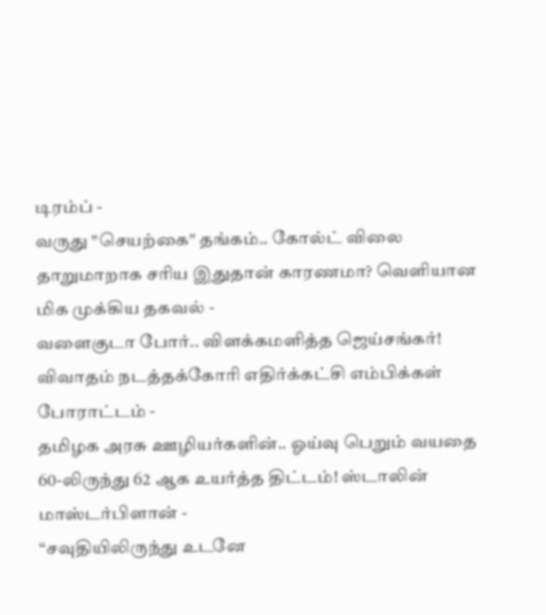டிரம்ப் -
வருது "செயற்கை" தங்கம்.. கோல்ட் விலை தாறுமாறாக சரிய இதுதான் காரணமா? வெளியான மிக முக்கிய தகவல் -
வளைகுடா போர்.. விளக்கமளித்த ஜெய்சங்கர்! விவாதம் நடத்தக்கோரி எதிர்க்கட்சி எம்பிக்கள் போராட்டம் -
தமிழக அரசு ஊழியர்களின்.. ஓய்வு பெறும் வயதை 60-லிருந்து 62 ஆக உயர்த்த திட்டம்! ஸ்டாலின் மாஸ்டர்பிளான் -
“சவுதியிலிருந்து உடனே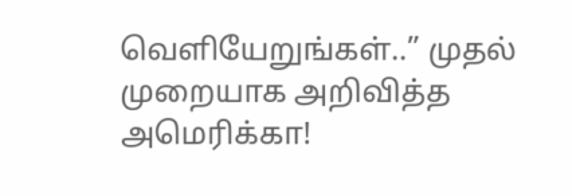வெளியேறுங்கள்..” முதல் முறையாக அறிவித்த அமெரிக்கா!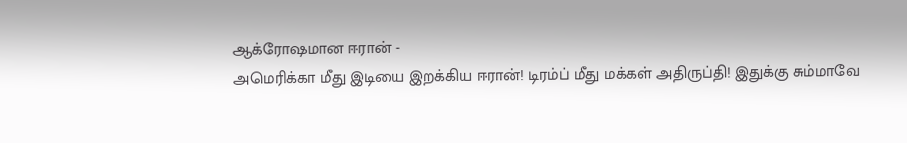ஆக்ரோஷமான ஈரான் -
அமெரிக்கா மீது இடியை இறக்கிய ஈரான்! டிரம்ப் மீது மக்கள் அதிருப்தி! இதுக்கு சும்மாவே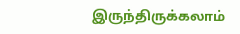இருந்திருக்கலாம்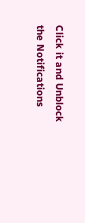Click it and Unblock the Notifications